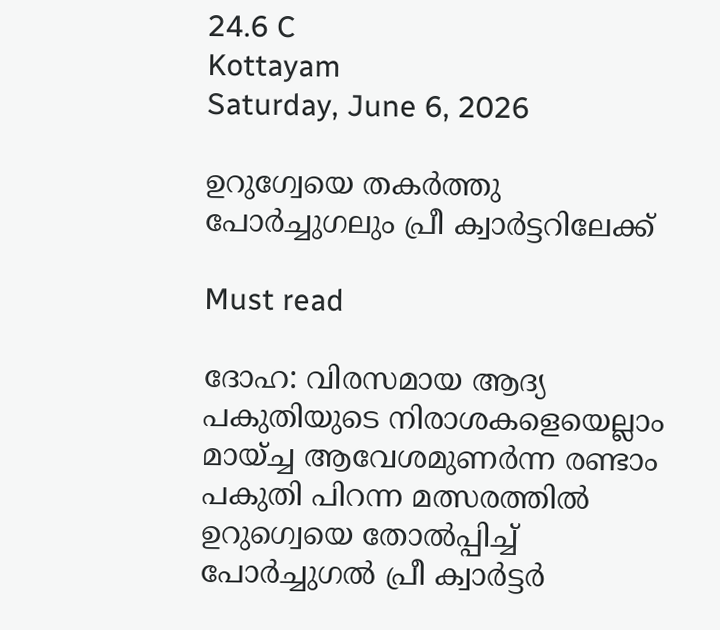24.6 C
Kottayam
Saturday, June 6, 2026

ഉറുഗ്വേയെ തകർത്തു പോർച്ചുഗലും പ്രീ ക്വാർട്ടറിലേക്ക്

Must read

ദോഹ: വിരസമായ ആദ്യ പകുതിയുടെ നിരാശകളെയെല്ലാം മായ്ച്ച ആവേശമുണർന്ന രണ്ടാം പകുതി പിറന്ന മത്സരത്തിൽ ഉറുഗ്വെയെ തോൽപ്പിച്ച് പോർച്ചുഗൽ പ്രീ ക്വാർട്ടർ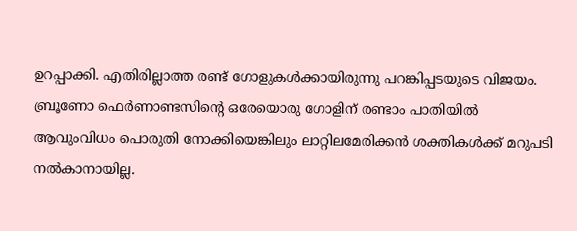ഉറപ്പാക്കി. എതിരില്ലാത്ത രണ്ട് ഗോളുകൾക്കായിരുന്നു പറങ്കിപ്പടയുടെ വിജയം. ബ്രൂണോ ഫെർണാണ്ടസിന്റെ ഒരേയൊരു ഗോളിന് രണ്ടാം പാതിയിൽ ആവുംവിധം പൊരുതി നോക്കിയെങ്കിലും ലാറ്റിലമേരിക്കൻ ശക്തികൾക്ക് മറുപടി നൽകാനായില്ല.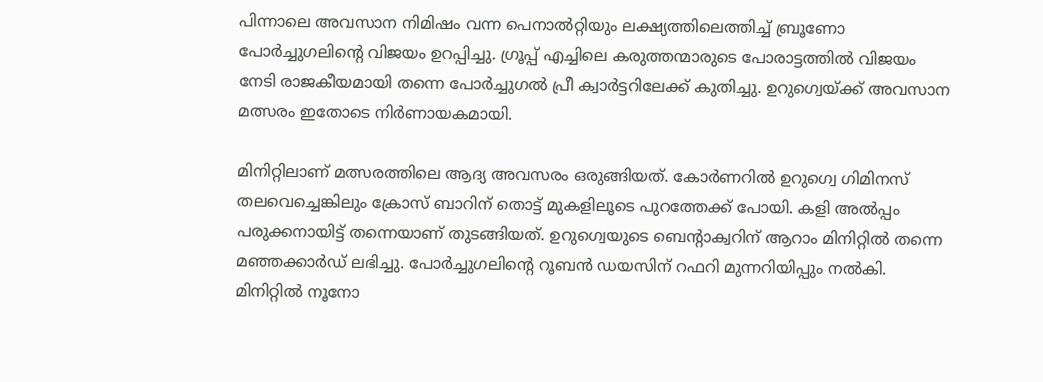പിന്നാലെ അവസാന നിമിഷം വന്ന പെനാൽറ്റിയും ലക്ഷ്യത്തിലെത്തിച്ച് ബ്രൂണോ പോർച്ചുഗലിന്റെ വിജയം ഉറപ്പിച്ചു. ഗ്രൂപ്പ് എച്ചിലെ കരുത്തന്മാരുടെ പോരാട്ടത്തിൽ വിജയം നേടി രാജകീയമായി തന്നെ പോർച്ചുഗൽ പ്രീ ക്വാർട്ടറിലേക്ക് കുതിച്ചു. ഉറുഗ്വെയ്ക്ക് അവസാന മത്സരം ഇതോടെ നിർണായകമായി.

മിനിറ്റിലാണ് മത്സരത്തിലെ ആദ്യ അവസരം ഒരുങ്ങിയത്. കോർണറിൽ ഉറുഗ്വെ ഗിമിനസ് തലവെച്ചെങ്കിലും ക്രോസ് ബാറിന് തൊട്ട് മുകളിലൂടെ പുറത്തേക്ക് പോയി. കളി അൽപ്പം പരുക്കനായിട്ട് തന്നെയാണ് തുടങ്ങിയത്. ഉറുഗ്വെയുടെ ബെന്റാക്വറിന് ആറാം മിനിറ്റിൽ തന്നെ മഞ്ഞക്കാർഡ് ലഭിച്ചു. പോർച്ചുഗലിന്റെ റൂബൻ ഡയസിന് റഫറി മുന്നറിയിപ്പും നൽകി. മിനിറ്റിൽ നൂനോ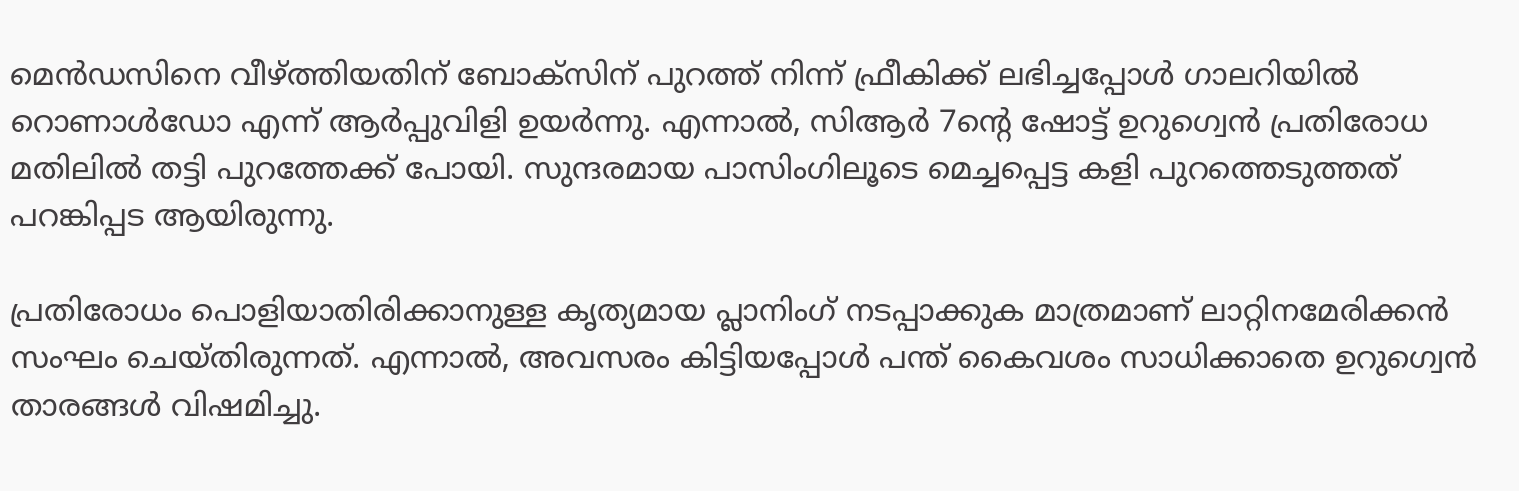മെൻഡസിനെ വീഴ്ത്തിയതിന് ബോക്സിന് പുറത്ത് നിന്ന് ഫ്രീകിക്ക് ലഭിച്ചപ്പോൾ ഗാലറിയിൽ റൊണാൾഡോ എന്ന് ആർപ്പുവിളി ഉയർന്നു. എന്നാൽ, സിആർ 7ന്റെ ഷോട്ട് ഉറുഗ്വെൻ പ്രതിരോധ മതിലിൽ തട്ടി പുറത്തേക്ക് പോയി. സുന്ദരമായ പാസിംഗിലൂടെ മെച്ചപ്പെട്ട കളി പുറത്തെടുത്തത് പറങ്കിപ്പട ആയിരുന്നു.

പ്രതിരോധം പൊളിയാതിരിക്കാനുള്ള കൃത്യമായ പ്ലാനിംഗ് നടപ്പാക്കുക മാത്രമാണ് ലാറ്റിനമേരിക്കൻ സംഘം ചെയ്തിരുന്നത്. എന്നാൽ, അവസരം കിട്ടിയപ്പോൾ പന്ത് കൈവശം സാധിക്കാതെ ഉറുഗ്വെൻ താരങ്ങൾ വിഷമിച്ചു.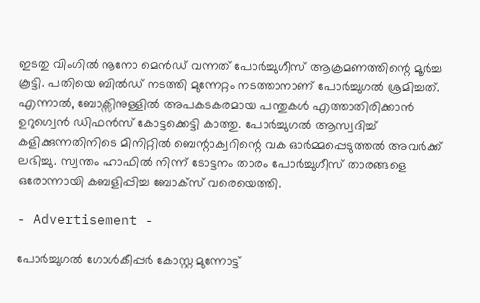ഇടതു വിംഗിൽ നൂനോ മെൻഡ് വന്നത് പോർച്ചുഗീസ് ആക്രമണത്തിന്റെ മൂർച്ച കൂട്ടി. പതിയെ ബിൽഡ് നടത്തി മുന്നേറ്റം നടത്താനാണ് പോർച്ചുഗൽ ശ്രമിച്ചത്. എന്നാൽ, ബോക്സിനുള്ളിൽ അപകടകരമായ പന്തുകൾ എത്താതിരിക്കാൻ ഉറുഗ്വെൻ ഡിഫൻസ് കോട്ടക്കെട്ടി കാത്തു. പോർച്ചുഗൽ ആസ്വദിച്ച് കളിക്കുന്നതിനിടെ മിനിറ്റിൽ ബെന്റാക്വറിന്റെ വക ഓർമ്മപ്പെടുത്തൽ അവർക്ക് ലഭിച്ചു. സ്വന്തം ഹാഫിൽ നിന്ന് ടോട്ടനം താരം പോർച്ചുഗീസ് താരങ്ങളെ ഒരോന്നായി കബളിപ്പിച്ച ബോക്സ് വരെയെത്തി.

- Advertisement -

പോർച്ചുഗൽ ഗോൾകീപ്പർ കോസ്റ്റ മുന്നോട്ട്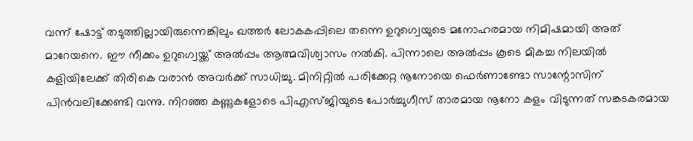വന്ന് ഷോട്ട് തടുത്തില്ലായിരുന്നെങ്കിലും ഖത്തർ ലോകകപ്പിലെ തന്നെ ഉറുഗ്വെയുടെ മനോഹരമായ നിമിഷമായി അത് മാറേയനെ. ഈ നീക്കം ഉറുഗ്വെയ്ക്ക് അൽപ്പം ആത്മവിശ്വാസം നൽകി. പിന്നാലെ അൽപ്പം കൂടെ മികച്ച നിലയിൽ കളിയിലേക്ക് തിരികെ വരാൻ അവർക്ക് സാധിച്ചു. മിനിറ്റിൽ പരിക്കേറ്റ നൂനോയെ ഫെർണാണ്ടോ സാന്റോസിന് പിൻവലിക്കേണ്ടി വന്നു. നിറഞ്ഞ കണ്ണുകളോടെ പിഎസ്ജിയുടെ പോർച്ചുഗീസ് താരമായ നൂനോ കളം വിടുന്നത് സങ്കടകരമായ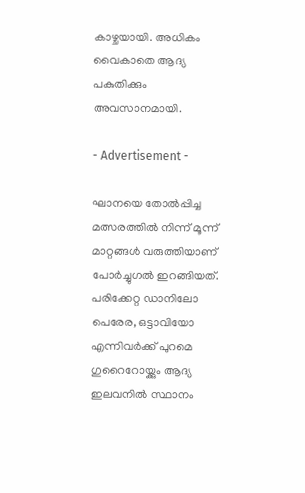കാഴ്ചയായി. അധികം വൈകാതെ ആദ്യ പകുതിക്കും അവസാനമായി.

- Advertisement -

ഘാനയെ തോൽപ്പിച്ച മത്സരത്തിൽ നിന്ന് മൂന്ന് മാറ്റങ്ങൾ വരുത്തിയാണ് പോർച്ചുഗൽ ഇറങ്ങിയത്. പരിക്കേറ്റ ഡാനിലോ പെരേര, ഒട്ടാവിയോ എന്നിവർക്ക് പുറമെ ഗുറൈറോയ്ക്കും ആദ്യ ഇലവനിൽ സ്ഥാനം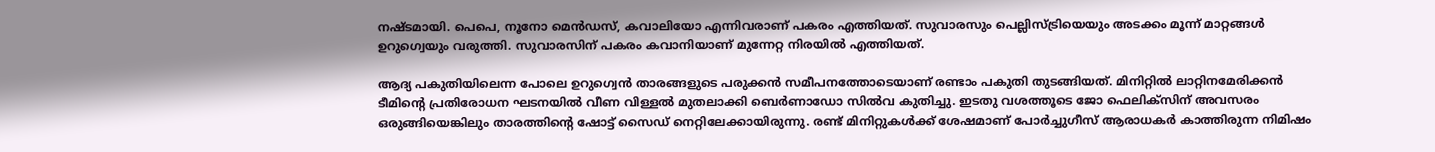നഷ്ടമായി. പെപെ, നൂനോ മെൻഡസ്, കവാലിയോ എന്നിവരാണ് പകരം എത്തിയത്. സുവാരസും പെല്ലിസ്ട്രിയെയും അടക്കം മൂന്ന് മാറ്റങ്ങൾ ഉറുഗ്വെയും വരുത്തി. സുവാരസിന് പകരം കവാനിയാണ് മുന്നേറ്റ നിരയിൽ എത്തിയത്.

ആദ്യ പകുതിയിലെന്ന പോലെ ഉറുഗ്വെൻ താരങ്ങളുടെ പരുക്കൻ സമീപനത്തോടെയാണ് രണ്ടാം പകുതി തുടങ്ങിയത്. മിനിറ്റിൽ ലാറ്റിനമേരിക്കൻ ടീമിന്റെ പ്രതിരോധന ഘടനയിൽ വീണ വിള്ളൽ മുതലാക്കി ബെർണാഡോ സിൽവ കുതിച്ചു. ഇടതു വശത്തൂടെ ജോ ഫെലിക്സിന് അവസരം ഒരുങ്ങിയെങ്കിലും താരത്തിന്റെ ഷോട്ട് സൈഡ് നെറ്റിലേക്കായിരുന്നു. രണ്ട് മിനിറ്റുകൾക്ക് ശേഷമാണ് പോർച്ചുഗീസ് ആരാധകർ കാത്തിരുന്ന നിമിഷം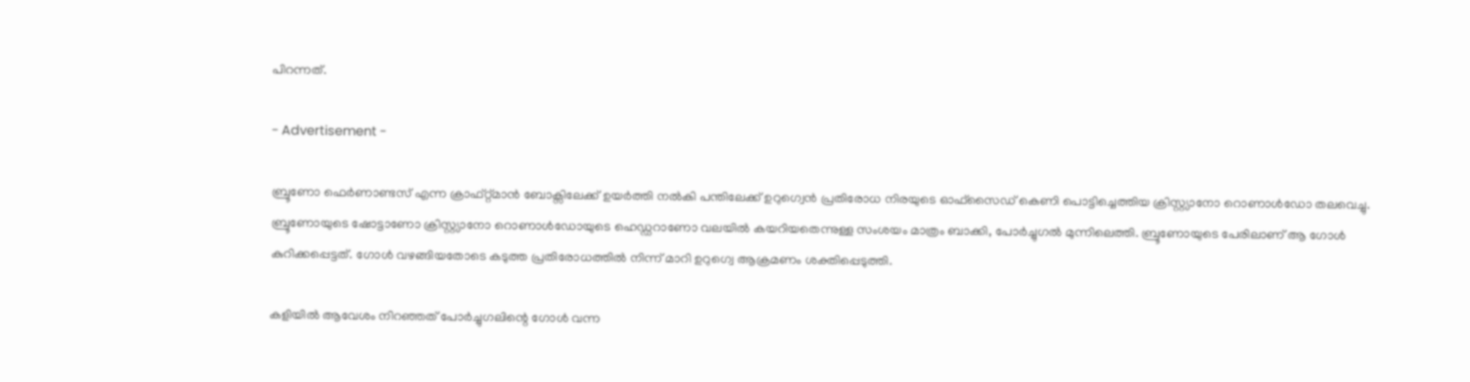പിറന്നത്.

- Advertisement -

ബ്രൂണോ ഫെർണാണ്ടസ് എന്ന ക്രാഫ്റ്റ്മാൻ ബോക്സിലേക്ക് ഉയർത്തി നൽകി പന്തിലേക്ക് ഉറുഗ്വെൻ പ്രതിരോധ നിരയുടെ ഓഫ്സൈഡ് കെണി പൊട്ടിച്ചെത്തിയ ക്രിസ്റ്റ്യാനോ റൊണാൾഡോ തലവെച്ചു. ബ്രൂണോയുടെ ഷോട്ടാണോ ക്രിസ്റ്റ്യാനോ റൊണാൾഡോയുടെ ഹെഡ്ഡറാണോ വലയിൽ കയറിയതെന്നുള്ള സംശയം മാത്രം ബാക്കി, പോർച്ചുഗൽ മുന്നിലെത്തി. ബ്രൂണോയുടെ പേരിലാണ് ആ ഗോൾ കുറിക്കപ്പെട്ടത്. ഗോൾ വഴങ്ങിയതോടെ കടുത്ത പ്രതിരോധത്തിൽ നിന്ന് മാറി ഉറുഗ്വെ ആക്രമണം ശക്തിപ്പെടുത്തി.

കളിയിൽ ആവേശം നിറഞ്ഞത് പോർച്ചുഗലിന്റെ ഗോൾ വന്ന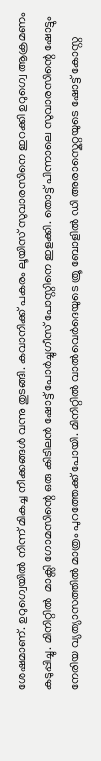ശേഷമാണ്. ഉറുഗ്വെയിൽ നിന്ന് മികച്ച നീക്കങ്ങൾ വന്നു തുടങ്ങി. കവാനിക്ക് പകരം ലൂയിസ് സുവാരസിനെ ഇറക്കി ഉറുഗ്വെ ആക്രമണം കടുപ്പിച്ചു. മിനിറ്റിൽ  മാക്സി ഗോമസിന്റെ ഒരു കിടിലൻ ഷോട്ട് പോർച്ചുഗീസ് പോസ്റ്റിനെ ഇളക്കി. തൊട്ട് പിന്നാലെ സുവാരസിന്റെ ഷോട്ടും നേരിയ വ്യത്യാസത്തിൽ മാത്രം പുറത്തേക്ക് പോയി. മിനിറ്റിൽ വാൽവെർദെയുടെ ത്രൂ ബോളിൽ ഡി അരാസ്കെറ്റയുടെ ഷോട്ട് കോസ്റ്റ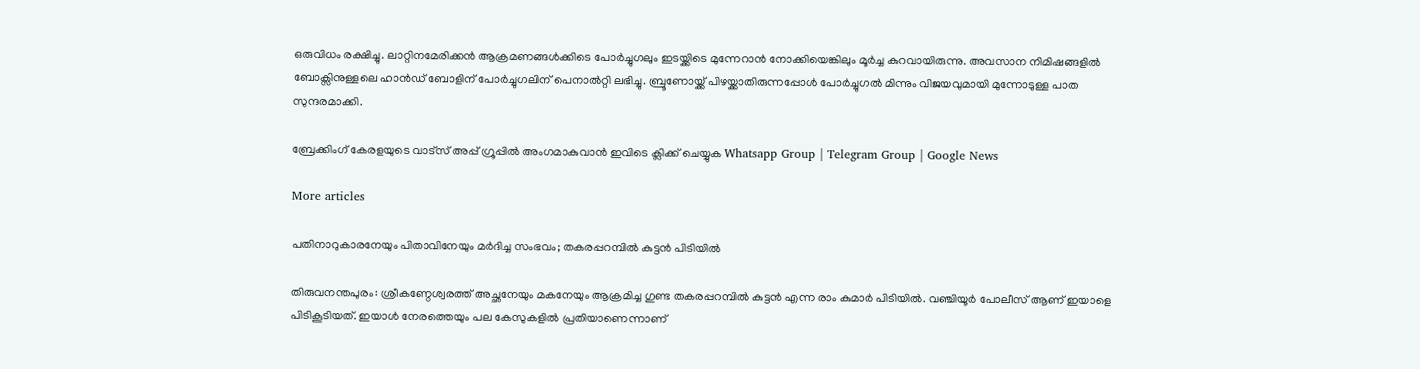ഒരുവിധം രക്ഷിച്ചു. ലാറ്റിനമേരിക്കൻ ആക്രമണങ്ങൾക്കിടെ പോർച്ചുഗലും ഇടയ്ക്കിടെ മുന്നേറാൻ നോക്കിയെങ്കിലും മൂർച്ച കുറവായിരുന്നു. അവസാന നിമിഷങ്ങളിൽ ബോക്സിനുള്ളലെ ഹാൻഡ് ബോളിന് പോർച്ചുഗലിന് പെനാൽറ്റി ലഭിച്ചു. ബ്രൂണോയ്ക്ക് പിഴയ്ക്കാതിരുന്നപ്പോൾ പോർച്ചുഗൽ മിന്നും വിജയവുമായി മുന്നോടുള്ള പാത സുന്ദരമാക്കി.

ബ്രേക്കിംഗ് കേരളയുടെ വാട്സ് അപ്പ് ഗ്രൂപ്പിൽ അംഗമാകുവാൻ ഇവിടെ ക്ലിക്ക് ചെയ്യുക Whatsapp Group | Telegram Group | Google News

More articles

പതിനാറുകാരനേയും പിതാവിനേയും മർദിച്ച സംഭവം; തകരപ്പറമ്പിൽ കുട്ടൻ പിടിയിൽ

തിരുവനന്തപുരം: ശ്രീകണ്ഠേശ്വരത്ത് അച്ഛനേയും മകനേയും ആക്രമിച്ച ഗുണ്ട തകരപ്പറമ്പിൽ കുട്ടൻ എന്ന രാം കുമാർ പിടിയിൽ. വഞ്ചിയൂർ പോലീസ് ആണ് ഇയാളെ പിടികൂടിയത്. ഇയാൾ നേരത്തെയും പല കേസുകളിൽ പ്രതിയാണെന്നാണ്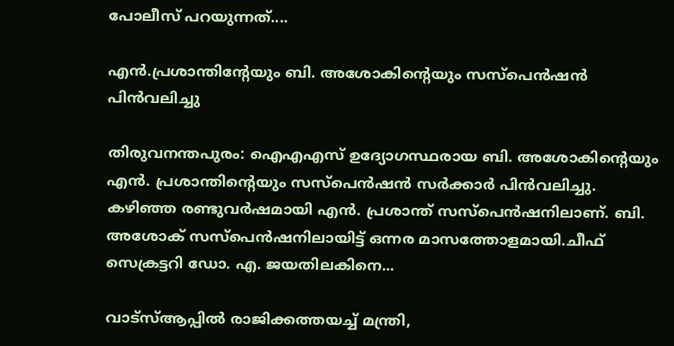പോലീസ് പറയുന്നത്....

എൻ.പ്രശാന്തിന്റേയും ബി. അശോകിന്റെയും സസ്‌പെൻഷൻ പിൻവലിച്ചു

തിരുവനന്തപുരം: ഐഎഎസ് ഉദ്യോഗസ്ഥരായ ബി. അശോകിന്റെയും എൻ. പ്രശാന്തിന്റെയും സസ്പെൻഷൻ സർക്കാർ പിൻവലിച്ചു. കഴിഞ്ഞ രണ്ടുവർഷമായി എൻ. പ്രശാന്ത് സസ്പെൻഷനിലാണ്. ബി. അശോക് സസ്പെൻഷനിലായിട്ട് ഒന്നര മാസത്തോളമായി.ചീഫ് സെക്രട്ടറി ഡോ. എ. ജയതിലകിനെ...

വാട്സ്ആപ്പിൽ രാജിക്കത്തയച്ച് മന്ത്രി,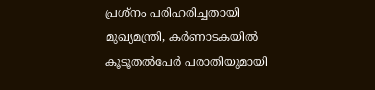പ്രശ്‌നം പരിഹരിച്ചതായി മുഖ്യമന്ത്രി, കർണാടകയിൽ കൂടൂതൽപേർ പരാതിയുമായി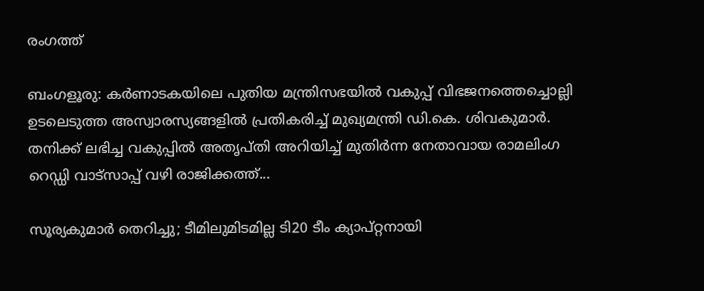രംഗത്ത്

ബംഗളൂരു: കർണാടകയിലെ പുതിയ മന്ത്രിസഭയിൽ വകുപ്പ് വിഭജനത്തെച്ചൊല്ലി ഉടലെടുത്ത അസ്വാരസ്യങ്ങളിൽ പ്രതികരിച്ച് മുഖ്യമന്ത്രി ഡി.കെ. ശിവകുമാർ. തനിക്ക് ലഭിച്ച വകുപ്പിൽ അതൃപ്തി അറിയിച്ച് മുതിർന്ന നേതാവായ രാമലിംഗ റെഡ്ഡി വാട്‌സാപ്പ് വഴി രാജിക്കത്ത്...

സൂര്യകുമാർ തെറിച്ചു; ടീമിലുമിടമില്ല ടി20 ടീം ക്യാപ്റ്റനായി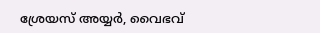ശ്രേയസ് അയ്യർ, വൈഭവ്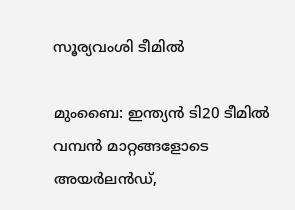സൂര്യവംശി ടീമിൽ

മുംബൈ: ഇന്ത്യൻ ടി20 ടീമിൽ വമ്പൻ മാറ്റങ്ങളോടെ അയർലൻഡ്,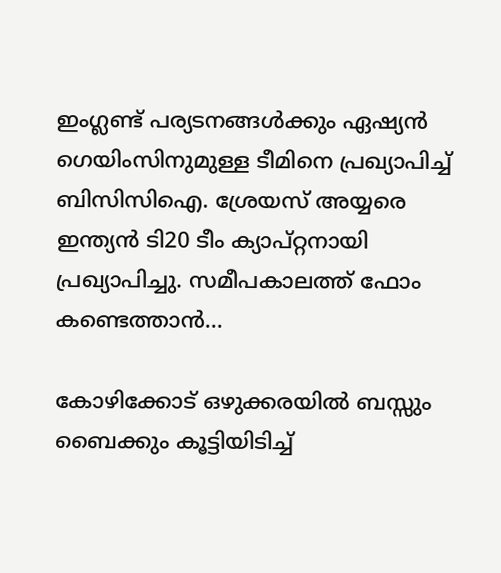ഇംഗ്ലണ്ട് പര്യടനങ്ങൾക്കും ഏഷ്യൻ ഗെയിംസിനുമുള്ള ടീമിനെ പ്രഖ്യാപിച്ച് ബിസിസിഐ. ശ്രേയസ് അയ്യരെ ഇന്ത്യൻ ടി20 ടീം ക്യാപ്റ്റനായി പ്രഖ്യാപിച്ചു. സമീപകാലത്ത് ഫോം കണ്ടെത്താൻ...

കോഴിക്കോട് ഒഴുക്കരയിൽ ബസ്സും ബൈക്കും കൂട്ടിയിടിച്ച്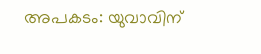അപകടം: യുവാവിന്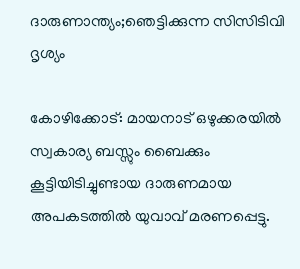ദാരുണാന്ത്യം;ഞെട്ടിക്കുന്ന സിസിടിവി ദൃശ്യം

കോഴിക്കോട്: മായനാട് ഒഴുക്കരയിൽ സ്വകാര്യ ബസ്സും ബൈക്കും കൂട്ടിയിടിച്ചുണ്ടായ ദാരുണമായ അപകടത്തിൽ യുവാവ് മരണപ്പെട്ടു.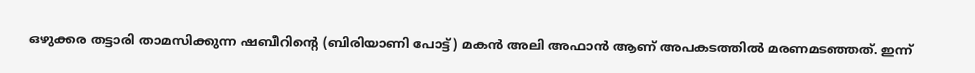ഒഴുക്കര തട്ടാരി താമസിക്കുന്ന ഷബീറിന്റെ (ബിരിയാണി പോട്ട്) മകൻ അലി അഫാൻ ആണ് അപകടത്തിൽ മരണമടഞ്ഞത്. ഇന്ന്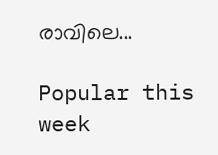രാവിലെ...

Popular this week